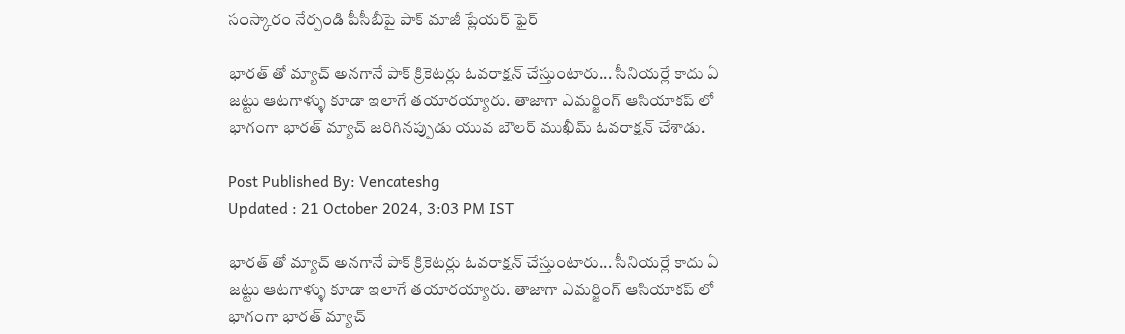సంస్కారం నేర్పండి పీసీబీపై పాక్ మాజీ ప్లేయర్ ఫైర్

భారత్ తో మ్యాచ్ అనగానే పాక్ క్రికెటర్లు ఓవరాక్షన్ చేస్తుంటారు... సీనియర్లే కాదు ఏ జట్టు ఆటగాళ్ళు కూడా ఇలాగే తయారయ్యారు. తాజాగా ఎమర్జింగ్ ఆసియాకప్ లో భాగంగా భారత్ మ్యాచ్ జరిగినప్పుడు యువ బౌలర్ ముఖీమ్‌ ఓవరాక్షన్ చేశాడు.

Post Published By: Vencateshg
Updated : 21 October 2024, 3:03 PM IST

భారత్ తో మ్యాచ్ అనగానే పాక్ క్రికెటర్లు ఓవరాక్షన్ చేస్తుంటారు... సీనియర్లే కాదు ఏ జట్టు ఆటగాళ్ళు కూడా ఇలాగే తయారయ్యారు. తాజాగా ఎమర్జింగ్ ఆసియాకప్ లో భాగంగా భారత్ మ్యాచ్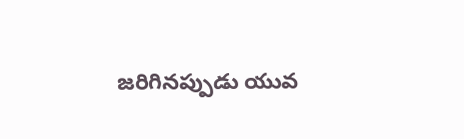జరిగినప్పుడు యువ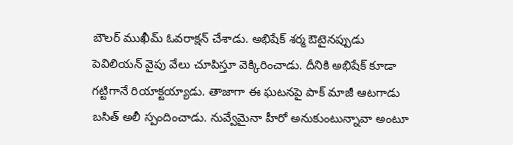బౌలర్ ముఖీమ్‌ ఓవరాక్షన్ చేశాడు. అభిషేక్ శర్మ ఔటైనప్పుడు పెవిలియన్ వైపు వేలు చూపిస్తూ వెక్కిరించాడు. దీనికి అభిషేక్ కూడా గట్టిగానే రియాక్టయ్యాడు. తాజాగా ఈ ఘటనపై పాక్ మాజీ ఆటగాడు బసిత్ అలీ స్పందించాడు. నువ్వేమైనా హీరో అనుకుంటున్నావా అంటూ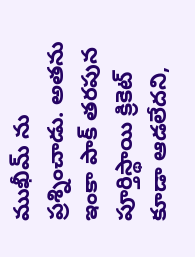ముఖీమ్ ను ప్రశ్నించాడు. అతను ఇంకా పాక్ తరపున పూర్తిస్థాయి క్రికెట్ కూడా ఆడలేదని,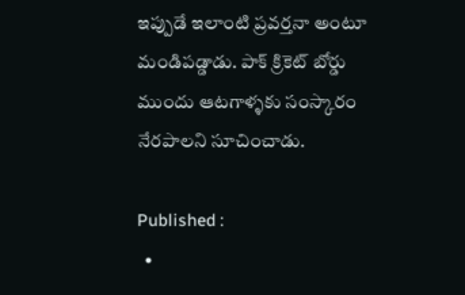ఇప్పుడే ఇలాంటి ప్రవర్తనా అంటూ మండిపడ్డాడు. పాక్ క్రికెట్ బోర్డు ముందు ఆటగాళ్ళకు సంస్కారం నేరపాలని సూచించాడు.

Published :
  •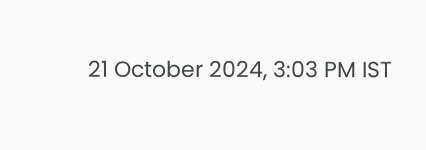21 October 2024, 3:03 PM IST